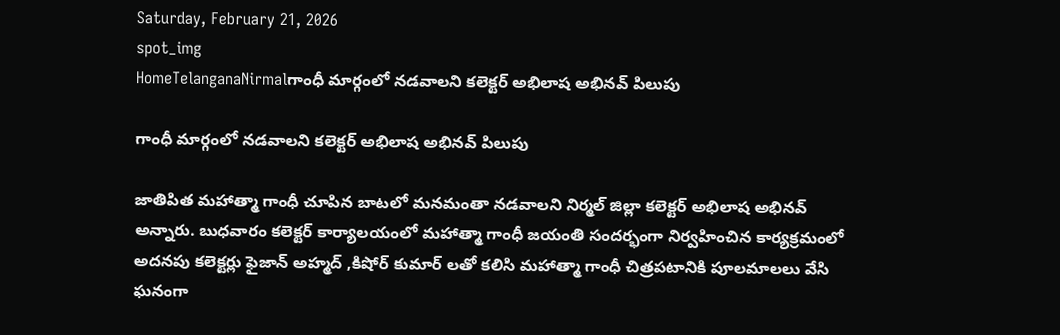Saturday, February 21, 2026
spot_img
HomeTelanganaNirmalగాంధీ మార్గంలో నడవాలని కలెక్టర్ అభిలాష అభినవ్ పిలుపు

గాంధీ మార్గంలో నడవాలని కలెక్టర్ అభిలాష అభినవ్ పిలుపు

జాతిపిత మహాత్మా గాంధీ చూపిన బాటలో మనమంతా నడవాలని నిర్మల్ జిల్లా కలెక్టర్ అభిలాష అభినవ్ అన్నారు. బుధవారం కలెక్టర్ కార్యాలయంలో మహాత్మా గాంధీ జయంతి సందర్భంగా నిర్వహించిన కార్యక్రమంలో అదనపు కలెక్టర్లు ఫైజాన్ అహ్మద్ ,కిషోర్ కుమార్ లతో కలిసి మహాత్మా గాంధీ చిత్రపటానికి పూలమాలలు వేసి ఘనంగా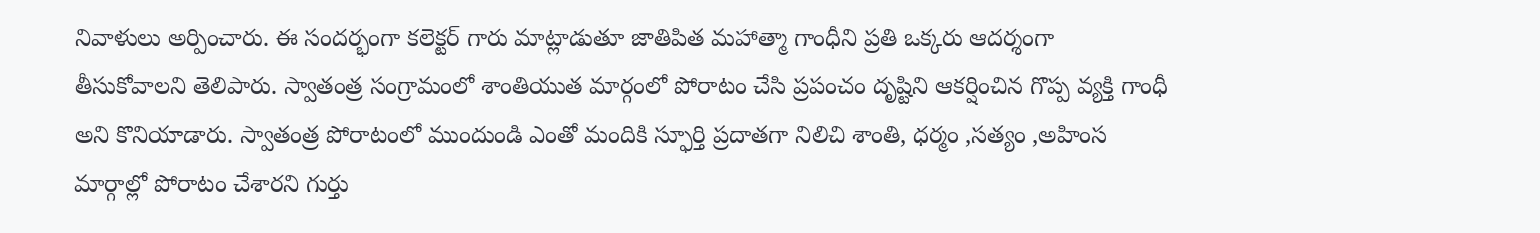నివాళులు అర్పించారు. ఈ సందర్భంగా కలెక్టర్ గారు మాట్లాడుతూ జాతిపిత మహాత్మా గాంధీని ప్రతి ఒక్కరు ఆదర్శంగా తీసుకోవాలని తెలిపారు. స్వాతంత్ర సంగ్రామంలో శాంతియుత మార్గంలో పోరాటం చేసి ప్రపంచం దృష్టిని ఆకర్షించిన గొప్ప వ్యక్తి గాంధీ అని కొనియాడారు. స్వాతంత్ర పోరాటంలో ముందుండి ఎంతో మందికి స్ఫూర్తి ప్రదాతగా నిలిచి శాంతి, ధర్మం ,సత్యం ,అహింస మార్గాల్లో పోరాటం చేశారని గుర్తు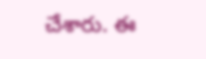చేశారు. ఈ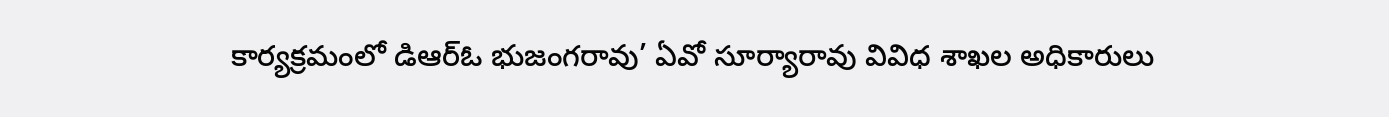కార్యక్రమంలో డిఆర్ఓ భుజంగరావు’ ఏవో సూర్యారావు వివిధ శాఖల అధికారులు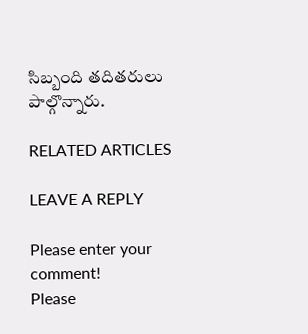సిబ్బంది తదితరులు పాల్గొన్నారు.

RELATED ARTICLES

LEAVE A REPLY

Please enter your comment!
Please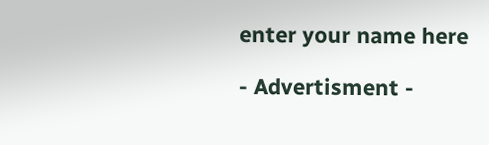enter your name here

- Advertisment -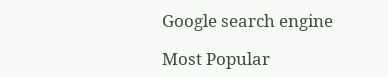Google search engine

Most Popular